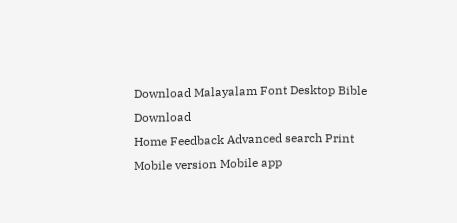Download Malayalam Font Desktop Bible Download
Home Feedback Advanced search Print
Mobile version Mobile app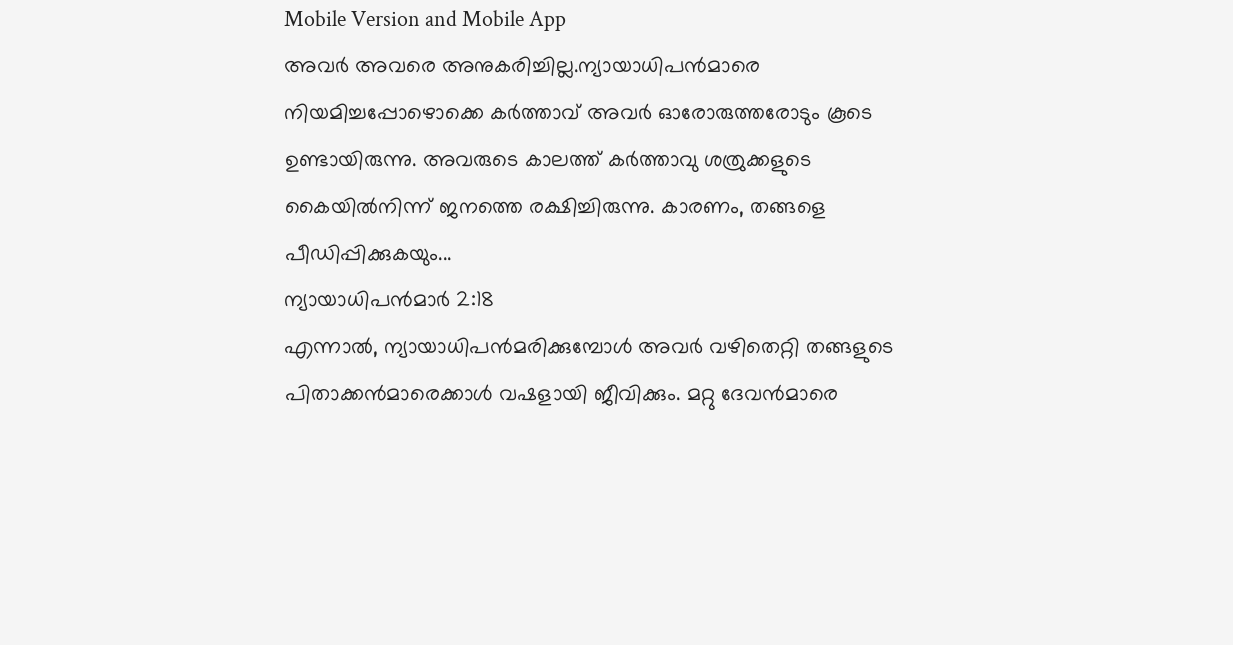Mobile Version and Mobile App
അവര്‍ അവരെ അനുകരിച്ചില്ല.ന്യായാധിപന്‍മാരെ നിയമിച്ചപ്പോഴൊക്കെ കര്‍ത്താവ് അവര്‍ ഓരോരുത്തരോടും കൂടെ ഉണ്ടായിരുന്നു. അവരുടെ കാലത്ത് കര്‍ത്താവു ശത്രുക്കളുടെ കൈയില്‍നിന്ന് ജനത്തെ രക്ഷിച്ചിരുന്നു. കാരണം, തങ്ങളെ പീഡിപ്പിക്കുകയും...
ന്യായാധിപന്‍മാര്‍ 2:18
എന്നാല്‍, ന്യായാധിപന്‍മരിക്കുമ്പോള്‍ അവര്‍ വഴിതെറ്റി തങ്ങളുടെ പിതാക്കന്‍മാരെക്കാള്‍ വഷളായി ജീവിക്കും. മറ്റു ദേവന്‍മാരെ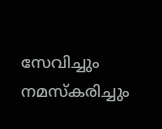സേവിച്ചും നമസ്കരിച്ചും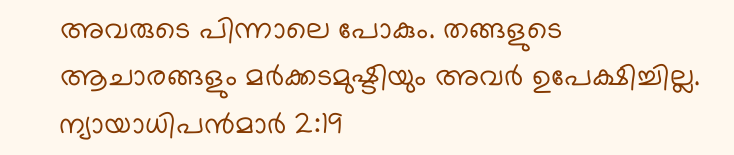അവരുടെ പിന്നാലെ പോകും. തങ്ങളുടെ ആചാരങ്ങളും മര്‍ക്കടമുഷ്ടിയും അവര്‍ ഉപേക്ഷിച്ചില്ല.
ന്യായാധിപന്‍മാര്‍ 2:19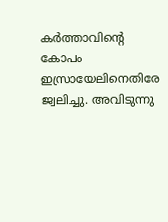കര്‍ത്താവിന്‍റെ കോപം ഇസ്രായേലിനെതിരേ ജ്വലിച്ചു. അവിടുന്നു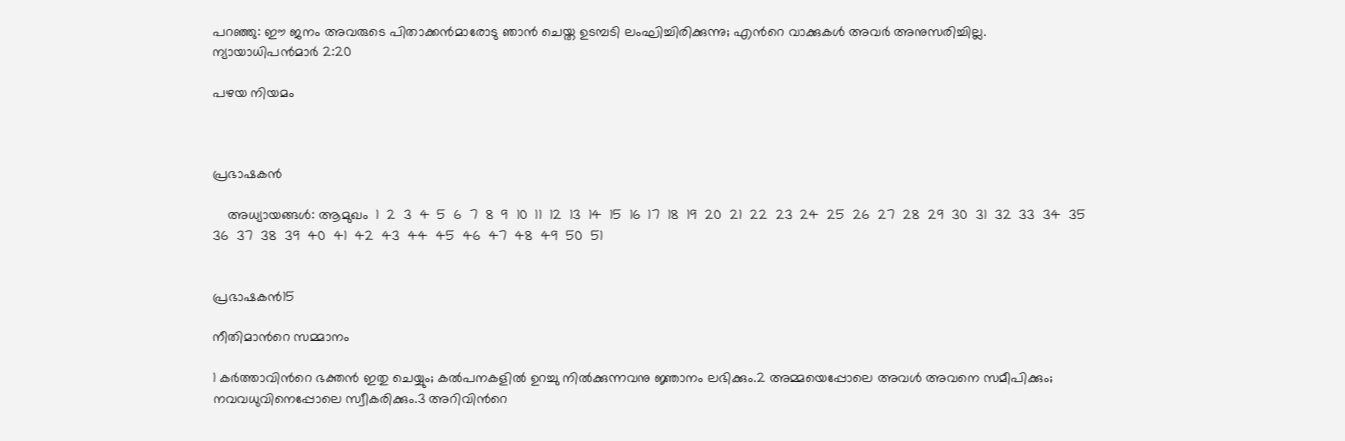പറഞ്ഞു: ഈ ജനം അവരുടെ പിതാക്കന്‍മാരോടു ഞാന്‍ ചെയ്ത ഉടമ്പടി ലംഘിച്ചിരിക്കുന്നു; എന്‍റെ വാക്കുകള്‍ അവര്‍ അനുസരിച്ചില്ല.
ന്യായാധിപന്‍മാര്‍ 2:20

പഴയ നിയമം



പ്രഭാഷകന്‍

    അധ്യായങ്ങള്‍: ആമുഖം  1  2  3  4  5  6  7  8  9  10  11  12  13  14  15  16  17  18  19  20  21  22  23  24  25  26  27  28  29  30  31  32  33  34  35  36  37  38  39  40  41  42  43  44  45  46  47  48  49  50  51


പ്രഭാഷകന്‍15

നീതിമാന്‍റെ സമ്മാനം

1 കര്‍ത്താവിന്‍റെ ഭക്തന്‍ ഇതു ചെയ്യും; കല്‍പനകളില്‍ ഉറച്ചു നില്‍ക്കുന്നവനു ജ്ഞാനം ലഭിക്കും.2 അമ്മയെപ്പോലെ അവള്‍ അവനെ സമീപിക്കും; നവവധുവിനെപ്പോലെ സ്വീകരിക്കും.3 അറിവിന്‍റെ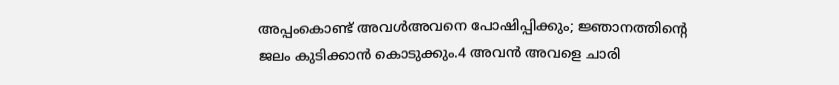അപ്പംകൊണ്ട് അവള്‍അവനെ പോഷിപ്പിക്കും; ജ്ഞാനത്തിന്‍റെ ജലം കുടിക്കാന്‍ കൊടുക്കും.4 അവന്‍ അവളെ ചാരി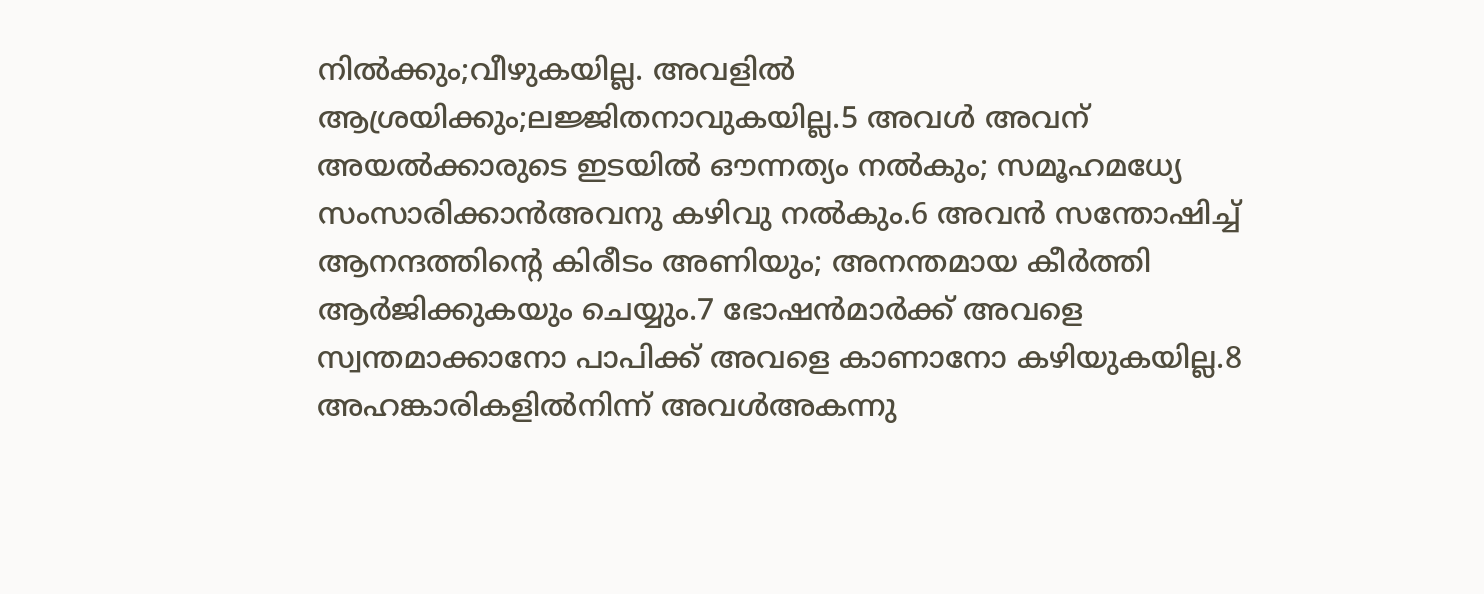നില്‍ക്കും;വീഴുകയില്ല. അവളില്‍ ആശ്രയിക്കും;ലജ്ജിതനാവുകയില്ല.5 അവള്‍ അവന് അയല്‍ക്കാരുടെ ഇടയില്‍ ഔന്നത്യം നല്‍കും; സമൂഹമധ്യേ സംസാരിക്കാന്‍അവനു കഴിവു നല്‍കും.6 അവന്‍ സന്തോഷിച്ച് ആനന്ദത്തിന്‍റെ കിരീടം അണിയും; അനന്തമായ കീര്‍ത്തി ആര്‍ജിക്കുകയും ചെയ്യും.7 ഭോഷന്‍മാര്‍ക്ക് അവളെ സ്വന്തമാക്കാനോ പാപിക്ക് അവളെ കാണാനോ കഴിയുകയില്ല.8 അഹങ്കാരികളില്‍നിന്ന് അവള്‍അകന്നു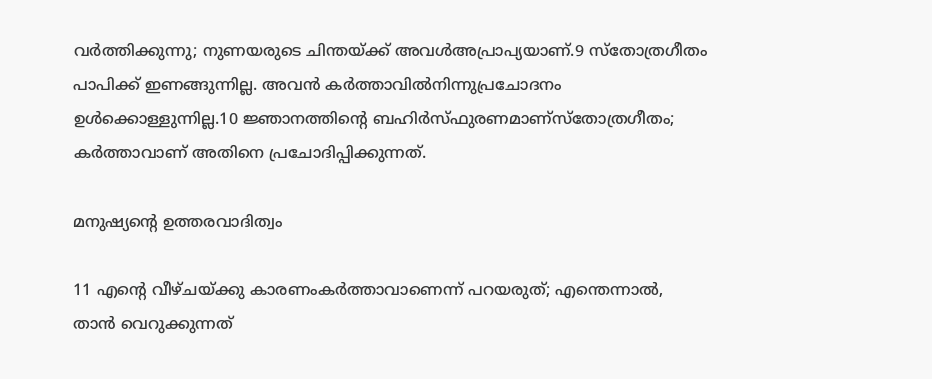വര്‍ത്തിക്കുന്നു; നുണയരുടെ ചിന്തയ്ക്ക് അവള്‍അപ്രാപ്യയാണ്.9 സ്തോത്രഗീതം പാപിക്ക് ഇണങ്ങുന്നില്ല. അവന്‍ കര്‍ത്താവില്‍നിന്നുപ്രചോദനം ഉള്‍ക്കൊള്ളുന്നില്ല.10 ജ്ഞാനത്തിന്‍റെ ബഹിര്‍സ്ഫുരണമാണ്സ്തോത്രഗീതം; കര്‍ത്താവാണ് അതിനെ പ്രചോദിപ്പിക്കുന്നത്.

മനുഷ്യന്‍റെ ഉത്തരവാദിത്വം

11 എന്‍റെ വീഴ്ചയ്ക്കു കാരണംകര്‍ത്താവാണെന്ന് പറയരുത്; എന്തെന്നാല്‍, താന്‍ വെറുക്കുന്നത്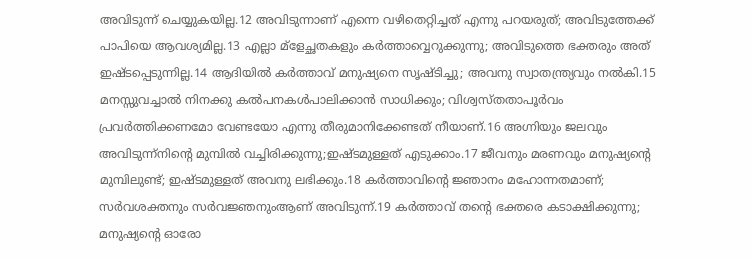അവിടുന്ന് ചെയ്യുകയില്ല.12 അവിടുന്നാണ് എന്നെ വഴിതെറ്റിച്ചത് എന്നു പറയരുത്; അവിടുത്തേക്ക് പാപിയെ ആവശ്യമില്ല.13 എല്ലാ മ്ളേച്ഛതകളും കര്‍ത്താവ്വെറുക്കുന്നു; അവിടുത്തെ ഭക്തരും അത് ഇഷ്ടപ്പെടുന്നില്ല.14 ആദിയില്‍ കര്‍ത്താവ് മനുഷ്യനെ സൃഷ്ടിച്ചു; അവനു സ്വാതന്ത്ര്യവും നല്‍കി.15 മനസ്സുവച്ചാല്‍ നിനക്കു കല്‍പനകള്‍പാലിക്കാന്‍ സാധിക്കും; വിശ്വസ്തതാപൂര്‍വം പ്രവര്‍ത്തിക്കണമോ വേണ്ടയോ എന്നു തീരുമാനിക്കേണ്ടത് നീയാണ്.16 അഗ്നിയും ജലവും അവിടുന്ന്നിന്‍റെ മുമ്പില്‍ വച്ചിരിക്കുന്നു;ഇഷ്ടമുള്ളത് എടുക്കാം.17 ജീവനും മരണവും മനുഷ്യന്‍റെ മുമ്പിലുണ്ട്; ഇഷ്ടമുള്ളത് അവനു ലഭിക്കും.18 കര്‍ത്താവിന്‍റെ ജ്ഞാനം മഹോന്നതമാണ്; സര്‍വശക്തനും സര്‍വജ്ഞനുംആണ് അവിടുന്ന്.19 കര്‍ത്താവ് തന്‍റെ ഭക്തരെ കടാക്ഷിക്കുന്നു; മനുഷ്യന്‍റെ ഓരോ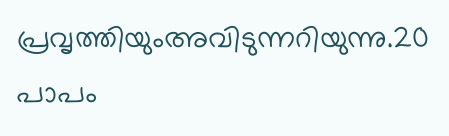പ്രവൃത്തിയുംഅവിടുന്നറിയുന്നു.20 പാപം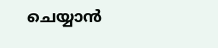ചെയ്യാന്‍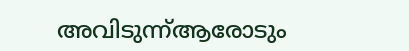അവിടുന്ന്ആരോടും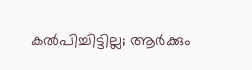കല്‍പിച്ചിട്ടില്ല; ആര്‍ക്കും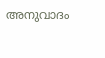അനുവാദം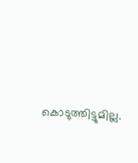കൊടുത്തിട്ടുമില്ല.